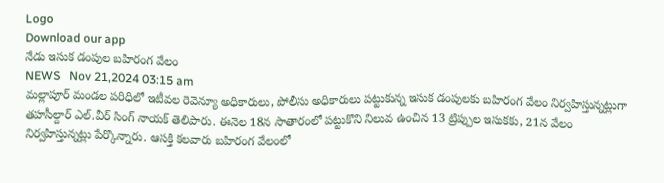Logo
Download our app
నేడు ఇసుక డంపుల బహిరంగ వేలం
NEWS   Nov 21,2024 03:15 am
మల్లాపూర్ మండల పరిధిలో ఇటీవల రెవెన్యూ అధికారులు, పోలీసు అధికారులు పట్టుకున్న ఇసుక డంపులకు బహిరంగ వేలం నిర్వహిస్తున్నట్లుగా తహసీల్దార్ ఎల్.వీర్ సింగ్ నాయక్ తెలిపారు. ఈనెల 18న సాతారంలో పట్టుకొని నిలువ ఉంచిన 13 ట్రిప్పుల ఇసుకకు, 21న వేలం నిర్వహిస్తున్నట్లు పేర్కొన్నారు. ఆసక్తి కలవారు బహిరంగ వేలంలో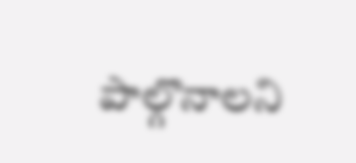పాల్గొనాలని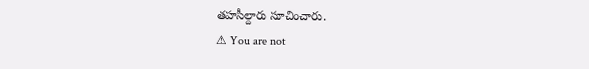తహసీల్దారు సూచించారు.
⚠ You are not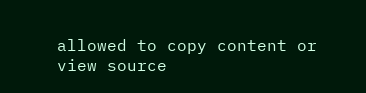allowed to copy content or view source